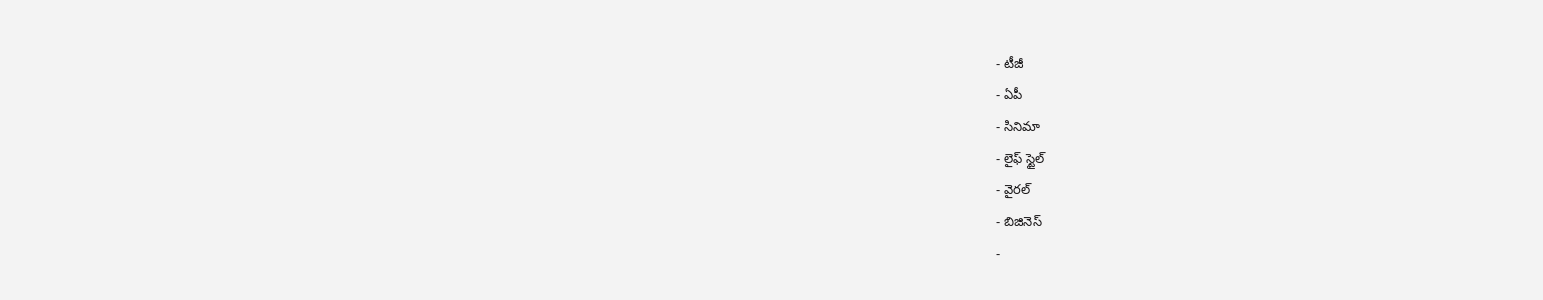- టీజీ
- ఏపీ
- సినిమా
- లైఫ్ స్టైల్
- వైరల్
- బిజినెస్
-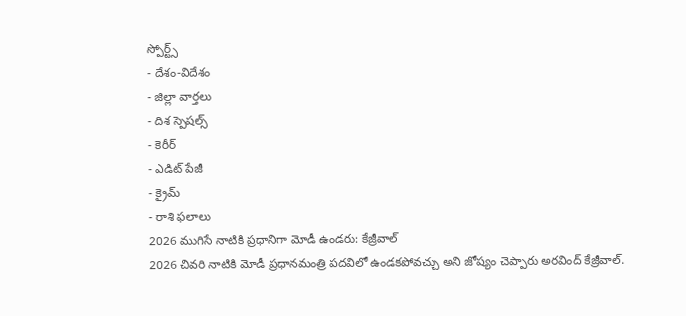స్పోర్ట్స్
- దేశం-విదేశం
- జిల్లా వార్తలు
- దిశ స్పెషల్స్
- కెరీర్
- ఎడిట్ పేజీ
- క్రైమ్
- రాశి ఫలాలు
2026 ముగిసే నాటికి ప్రధానిగా మోడీ ఉండరు: కేజ్రీవాల్
2026 చివరి నాటికి మోడీ ప్రధానమంత్రి పదవిలో ఉండకపోవచ్చు అని జోష్యం చెప్పారు అరవింద్ కేజ్రీవాల్.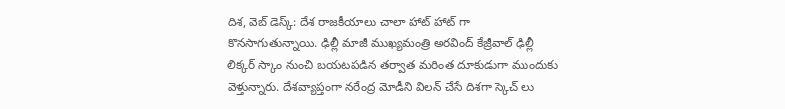దిశ, వెబ్ డెస్క్: దేశ రాజకీయాలు చాలా హాట్ హాట్ గా కొనసాగుతున్నాయి. ఢిల్లీ మాజీ ముఖ్యమంత్రి అరవింద్ కేజ్రీవాల్ ఢిల్లీ లిక్కర్ స్కాం నుంచి బయటపడిన తర్వాత మరింత దూకుడుగా ముందుకు వెళ్తున్నారు. దేశవ్యాప్తంగా నరేంద్ర మోడీని విలన్ చేసే దిశగా స్కెచ్ లు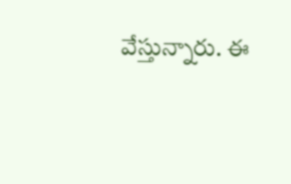వేస్తున్నారు. ఈ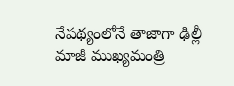నేపథ్యంలోనే తాజాగా ఢిల్లీ మాజీ ముఖ్యమంత్రి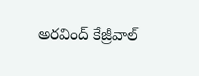అరవింద్ కేజ్రీవాల్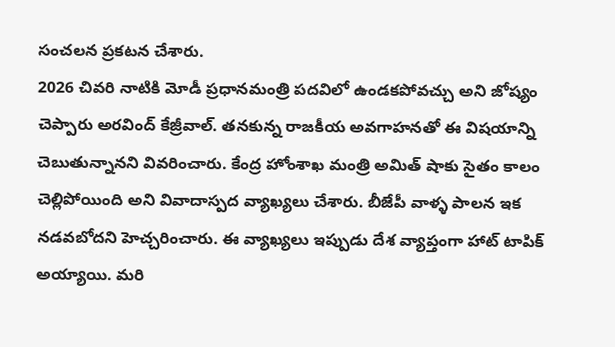సంచలన ప్రకటన చేశారు.
2026 చివరి నాటికి మోడీ ప్రధానమంత్రి పదవిలో ఉండకపోవచ్చు అని జోష్యం చెప్పారు అరవింద్ కేజ్రీవాల్. తనకున్న రాజకీయ అవగాహనతో ఈ విషయాన్ని చెబుతున్నానని వివరించారు. కేంద్ర హోంశాఖ మంత్రి అమిత్ షాకు సైతం కాలం చెల్లిపోయింది అని వివాదాస్పద వ్యాఖ్యలు చేశారు. బీజేపీ వాళ్ళ పాలన ఇక నడవబోదని హెచ్చరించారు. ఈ వ్యాఖ్యలు ఇప్పుడు దేశ వ్యాప్తంగా హాట్ టాపిక్ అయ్యాయి. మరి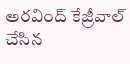అరవింద్ కేజ్రీవాల్ చేసిన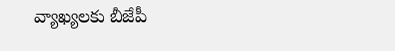వ్యాఖ్యలకు బీజేపీ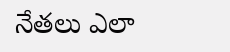నేతలు ఎలా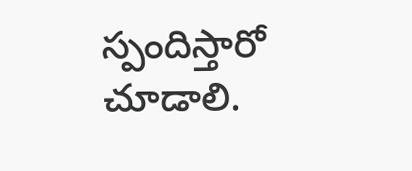స్పందిస్తారో చూడాలి.